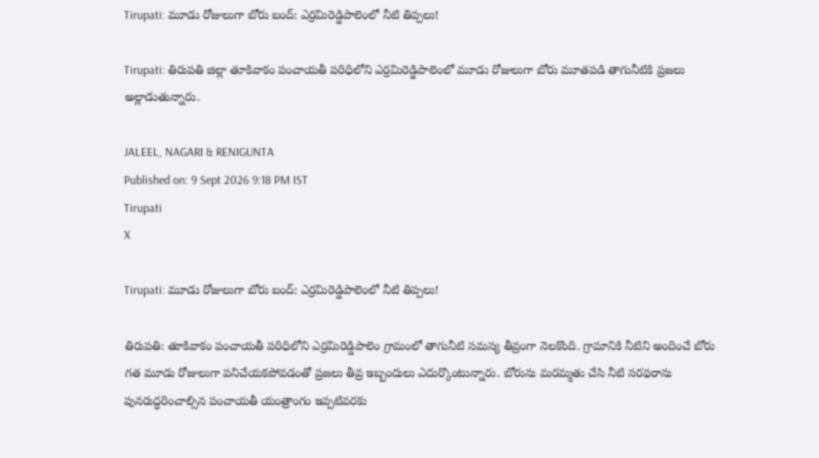Tirupati: మూడు రోజులుగా బోరు బంద్: ఎర్రమిరెడ్డిపాలెంలో నీటి తిప్పలు!

Tirupati: తిరుపతి జిల్లా తూకివాకం పంచాయతీ పరిధిలోని ఎర్రమిరెడ్డిపాలెంలో మూడు రోజులుగా బోరు మూతపడి తాగునీటికి ప్రజలు అల్లాడుతున్నారు.

JALEEL, NAGARI & RENIGUNTA
Published on: 9 Sept 2026 9:18 PM IST
Tirupati
X

Tirupati: మూడు రోజులుగా బోరు బంద్: ఎర్రమిరెడ్డిపాలెంలో నీటి తిప్పలు!

తిరుపతి: తూకివాకం పంచాయతీ పరిధిలోని ఎర్రమిరెడ్డిపాలెం గ్రామంలో తాగునీటి సమస్య తీవ్రంగా నెలకొంది. గ్రామానికి నీటిని అందించే బోరు గత మూడు రోజులుగా పనిచేయకపోవడంతో ప్రజలు తీవ్ర ఇబ్బందులు ఎదుర్కొంటున్నారు. బోరును మరమ్మతు చేసి నీటి సరఫరాను పునరుద్ధరించాల్సిన పంచాయతీ యంత్రాంగం ఇప్పటివరకు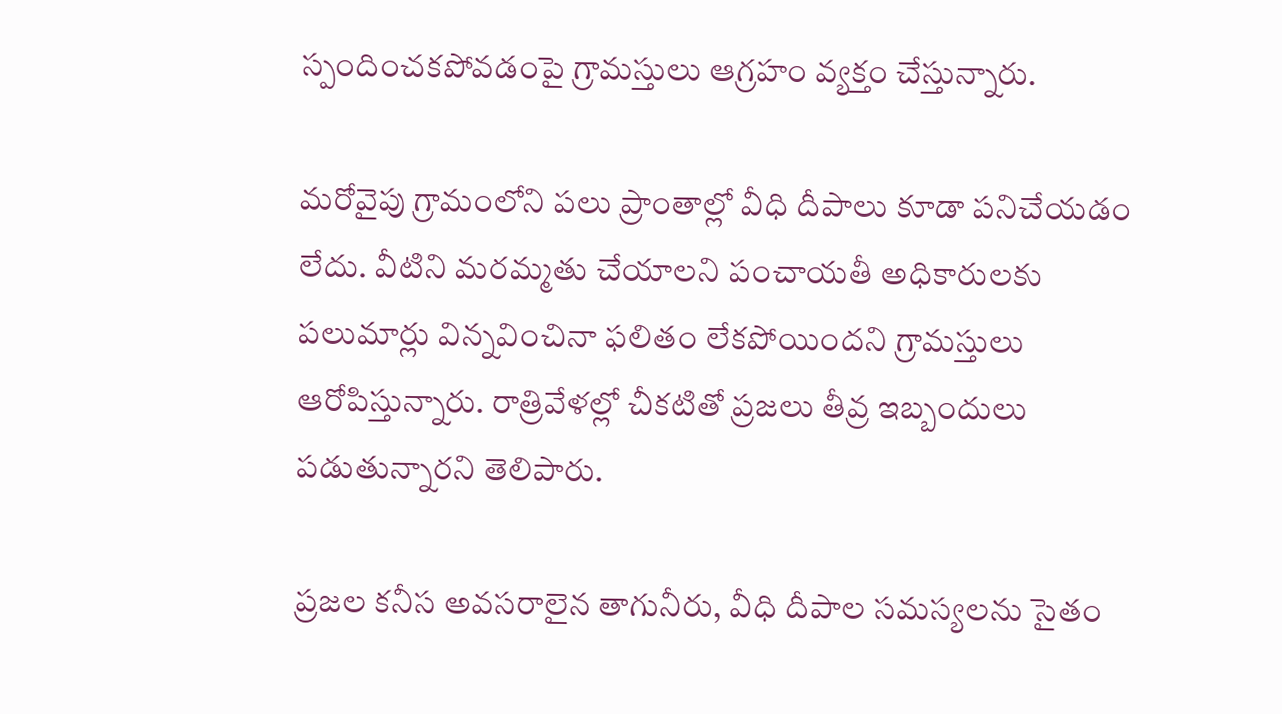స్పందించకపోవడంపై గ్రామస్తులు ఆగ్రహం వ్యక్తం చేస్తున్నారు.

మరోవైపు గ్రామంలోని పలు ప్రాంతాల్లో వీధి దీపాలు కూడా పనిచేయడం లేదు. వీటిని మరమ్మతు చేయాలని పంచాయతీ అధికారులకు పలుమార్లు విన్నవించినా ఫలితం లేకపోయిందని గ్రామస్తులు ఆరోపిస్తున్నారు. రాత్రివేళల్లో చీకటితో ప్రజలు తీవ్ర ఇబ్బందులు పడుతున్నారని తెలిపారు.

ప్రజల కనీస అవసరాలైన తాగునీరు, వీధి దీపాల సమస్యలను సైతం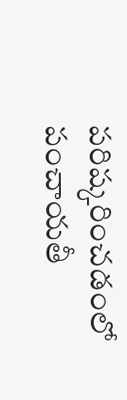పరిష్కరించడంలో పంచాయతీ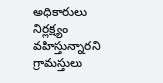అధికారులు నిర్లక్ష్యం వహిస్తున్నారని గ్రామస్తులు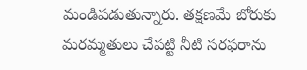మండిపడుతున్నారు. తక్షణమే బోరుకు మరమ్మతులు చేపట్టి నీటి సరఫరాను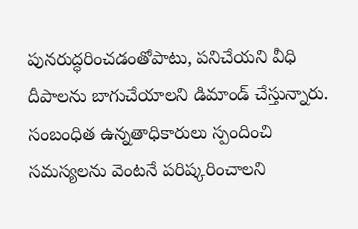పునరుద్ధరించడంతోపాటు, పనిచేయని వీధి దీపాలను బాగుచేయాలని డిమాండ్ చేస్తున్నారు. సంబంధిత ఉన్నతాధికారులు స్పందించి సమస్యలను వెంటనే పరిష్కరించాలని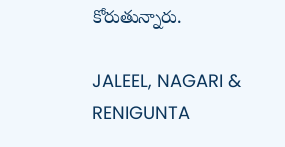కోరుతున్నారు.

JALEEL, NAGARI & RENIGUNTA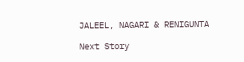JALEEL, NAGARI & RENIGUNTA

Next Story